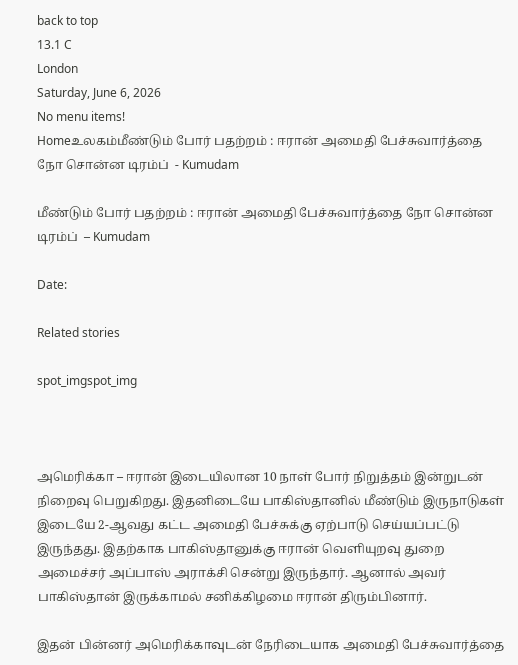back to top
13.1 C
London
Saturday, June 6, 2026
No menu items!
Homeஉலகம்மீண்டும் போர் பதற்றம் : ஈரான் அமைதி பேச்சுவார்த்தை நோ சொன்ன டிரம்ப்  - Kumudam

மீண்டும் போர் பதற்றம் : ஈரான் அமைதி பேச்சுவார்த்தை நோ சொன்ன டிரம்ப்  – Kumudam

Date:

Related stories

spot_imgspot_img



அமெரிக்கா – ஈரான் இடையிலான 10 நாள் போர் நிறுத்தம் இன்றுடன் நிறைவு பெறுகிறது. இதனிடையே பாகிஸ்தானில் மீண்டும் இருநாடுகள் இடையே 2-ஆவது கட்ட அமைதி பேச்சுக்கு ஏற்பாடு செய்யப்பட்டு இருந்தது. இதற்காக பாகிஸ்தானுக்கு ஈரான் வெளியுறவு துறை அமைச்சர் அப்பாஸ் அராக்சி சென்று இருந்தார். ஆனால் அவர் பாகிஸ்தான் இருக்காமல் சனிக்கிழமை ஈரான் திரும்பினார்.

இதன் பின்னர் அமெரிக்காவுடன் நேரிடையாக அமைதி பேச்சுவார்த்தை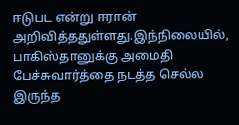ஈடுபட என்று ஈரான் அறிவித்ததுள்ளது.இந்நிலையில், பாகிஸ்தானுக்கு அமைதி பேச்சுவார்த்தை நடத்த செல்ல இருந்த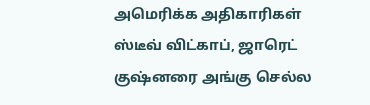அமெரிக்க அதிகாரிகள்  ஸ்டீவ் விட்காப், ஜாரெட் குஷ்னரை அங்கு செல்ல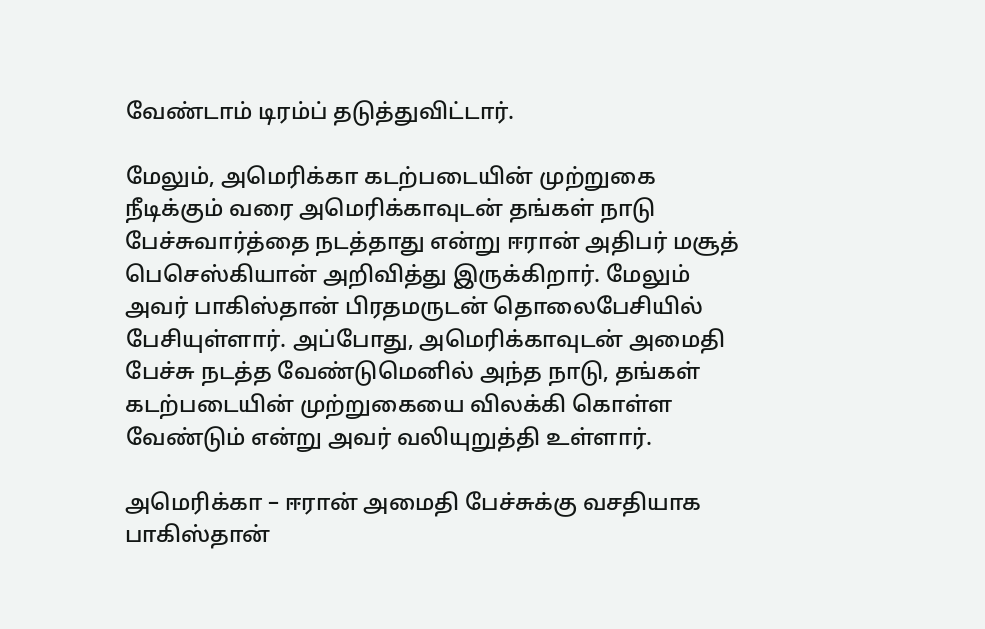வேண்டாம் டிரம்ப் தடுத்துவிட்டார்.

மேலும், அமெரிக்கா கடற்படையின் முற்றுகை நீடிக்கும் வரை அமெரிக்காவுடன் தங்கள் நாடு பேச்சுவார்த்தை நடத்தாது என்று ஈரான் அதிபர் மசூத் பெசெஸ்கியான் அறிவித்து இருக்கிறார். மேலும் அவர் பாகிஸ்தான் பிரதமருடன் தொலைபேசியில் பேசியுள்ளார். அப்போது, அமெரிக்காவுடன் அமைதி பேச்சு நடத்த வேண்டுமெனில் அந்த நாடு, தங்கள் கடற்படையின் முற்றுகையை விலக்கி கொள்ள வேண்டும் என்று அவர் வலியுறுத்தி உள்ளார்.

அமெரிக்கா – ஈரான் அமைதி பேச்சுக்கு வசதியாக பாகிஸ்தான்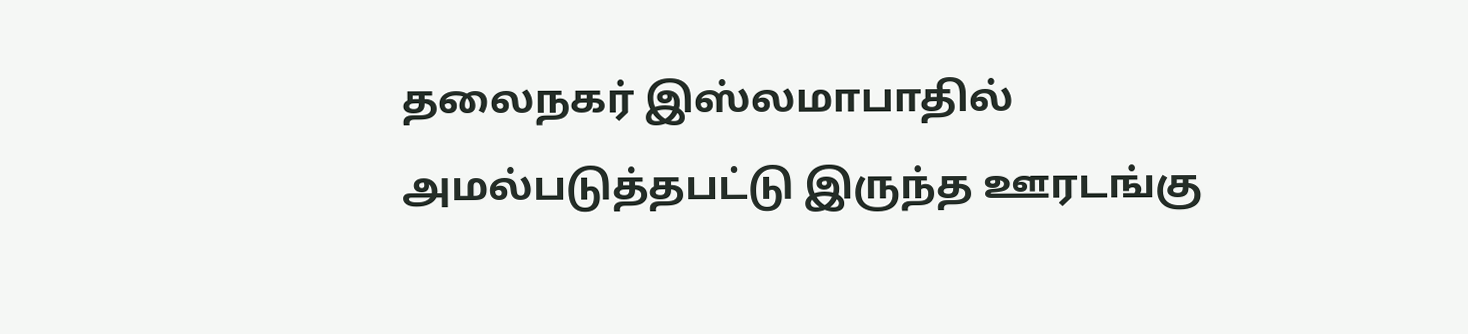தலைநகர் இஸ்லமாபாதில் அமல்படுத்தபட்டு இருந்த ஊரடங்கு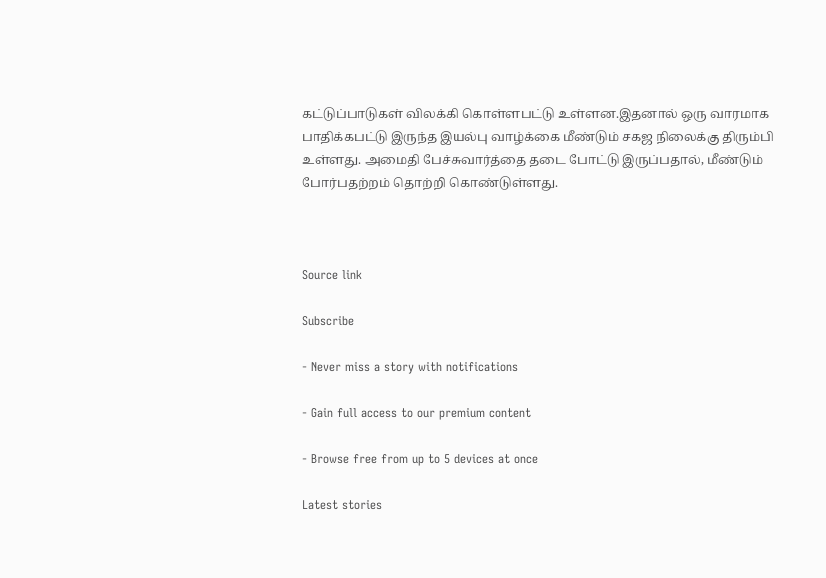கட்டுப்பாடுகள் விலக்கி கொள்ளபட்டு உள்ளன.இதனால் ஒரு வாரமாக பாதிக்கபட்டு இருந்த இயல்பு வாழ்க்கை மீண்டும் சகஜ நிலைக்கு திரும்பி உள்ளது. அமைதி பேச்சுவார்த்தை தடை போட்டு இருப்பதால், மீண்டும் போர்பதற்றம் தொற்றி கொண்டுள்ளது.



Source link

Subscribe

- Never miss a story with notifications

- Gain full access to our premium content

- Browse free from up to 5 devices at once

Latest stories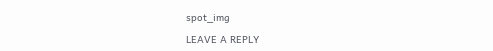spot_img

LEAVE A REPLY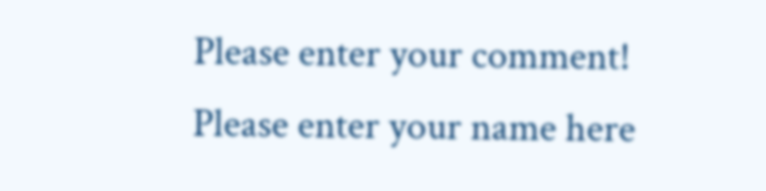Please enter your comment!
Please enter your name here